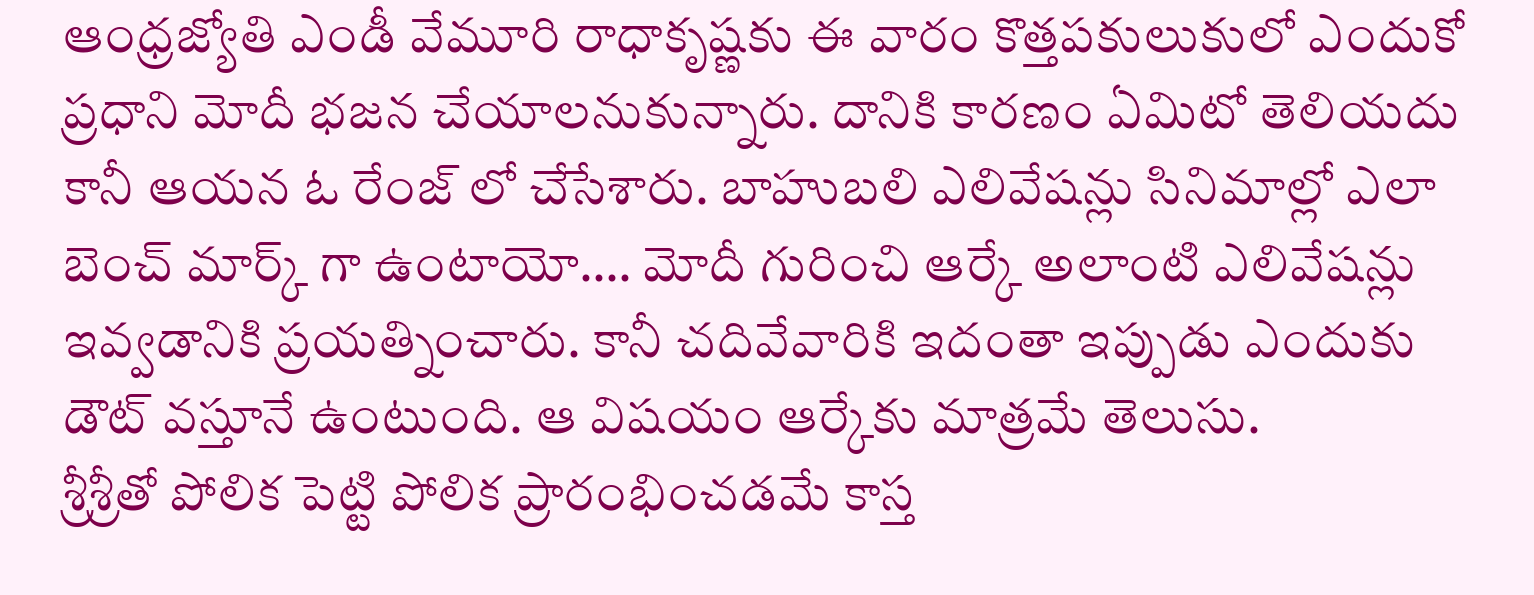ఆంధ్రజ్యోతి ఎండీ వేమూరి రాధాకృష్ణకు ఈ వారం కొత్తపకులుకులో ఎందుకో ప్రధాని మోదీ భజన చేయాలనుకున్నారు. దానికి కారణం ఏమిటో తెలియదు కానీ ఆయన ఓ రేంజ్ లో చేసేశారు. బాహుబలి ఎలివేషన్లు సినిమాల్లో ఎలా బెంచ్ మార్క్ గా ఉంటాయో…. మోదీ గురించి ఆర్కే అలాంటి ఎలివేషన్లు ఇవ్వడానికి ప్రయత్నించారు. కానీ చదివేవారికి ఇదంతా ఇప్పుడు ఎందుకు డౌట్ వస్తూనే ఉంటుంది. ఆ విషయం ఆర్కేకు మాత్రమే తెలుసు.
శ్రీశ్రీతో పోలిక పెట్టి పోలిక ప్రారంభించడమే కాస్త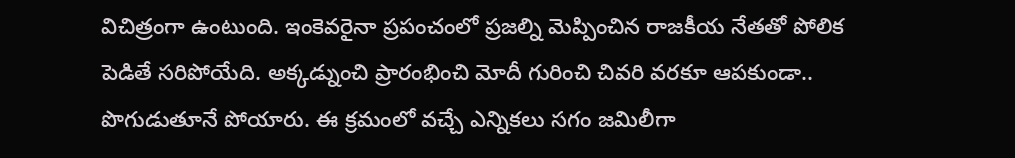విచిత్రంగా ఉంటుంది. ఇంకెవరైనా ప్రపంచంలో ప్రజల్ని మెప్పించిన రాజకీయ నేతతో పోలిక పెడితే సరిపోయేది. అక్కడ్నుంచి ప్రారంభించి మోదీ గురించి చివరి వరకూ ఆపకుండా.. పొగుడుతూనే పోయారు. ఈ క్రమంలో వచ్చే ఎన్నికలు సగం జమిలీగా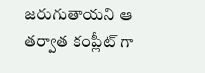జరుగుతాయని ఆ తర్వాత కంప్లీట్ గా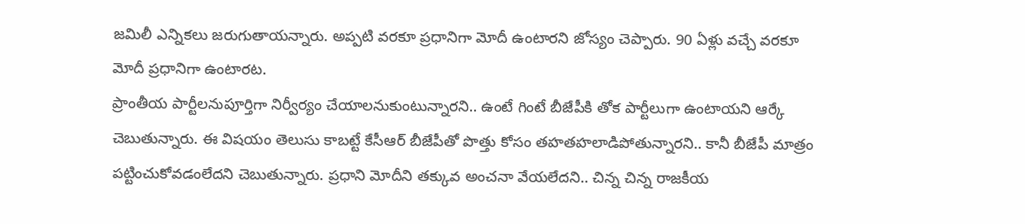జమిలీ ఎన్నికలు జరుగుతాయన్నారు. అప్పటి వరకూ ప్రధానిగా మోదీ ఉంటారని జోస్యం చెప్పారు. 90 ఏళ్లు వచ్చే వరకూ మోదీ ప్రధానిగా ఉంటారట.
ప్రాంతీయ పార్టీలనుపూర్తిగా నిర్వీర్యం చేయాలనుకుంటున్నారని.. ఉంటే గింటే బీజేపీకి తోక పార్టీలుగా ఉంటాయని ఆర్కే చెబుతున్నారు. ఈ విషయం తెలుసు కాబట్టే కేసీఆర్ బీజేపీతో పొత్తు కోసం తహతహలాడిపోతున్నారని.. కానీ బీజేపీ మాత్రం పట్టించుకోవడంలేదని చెబుతున్నారు. ప్రధాని మోదీని తక్కువ అంచనా వేయలేదని.. చిన్న చిన్న రాజకీయ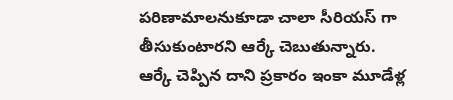పరిణామాలనుకూడా చాలా సీరియస్ గా తీసుకుంటారని ఆర్కే చెబుతున్నారు.
ఆర్కే చెప్పిన దాని ప్రకారం ఇంకా మూడేళ్ల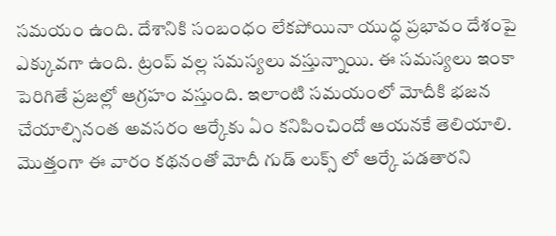సమయం ఉంది. దేశానికి సంబంధం లేకపోయినా యుద్ధ ప్రభావం దేశంపై ఎక్కువగా ఉంది. ట్రంప్ వల్ల సమస్యలు వస్తున్నాయి. ఈ సమస్యలు ఇంకా పెరిగితే ప్రజల్లో ఆగ్రహం వస్తుంది. ఇలాంటి సమయంలో మోదీకి భజన చేయాల్సినంత అవసరం ఆర్కేకు ఏం కనిపించిందో ఆయనకే తెలియాలి. మొత్తంగా ఈ వారం కథనంతో మోదీ గుడ్ లుక్స్ లో ఆర్కే పడతారని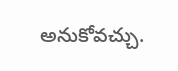అనుకోవచ్చు.